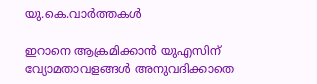യു.കെ.വാര്‍ത്തകള്‍

ഇറാനെ ആക്രമിക്കാന്‍ യുഎസിന് വ്യോമതാവളങ്ങള്‍ അനുവദിക്കാതെ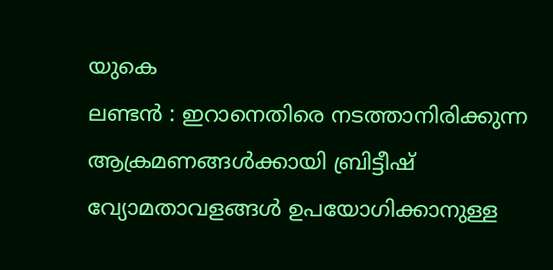യുകെ
ലണ്ടന്‍ : ഇറാനെതിരെ നടത്താനിരിക്കുന്ന ആക്രമണങ്ങള്‍ക്കായി ബ്രിട്ടീഷ് വ്യോമതാവളങ്ങള്‍ ഉപയോഗിക്കാനുള്ള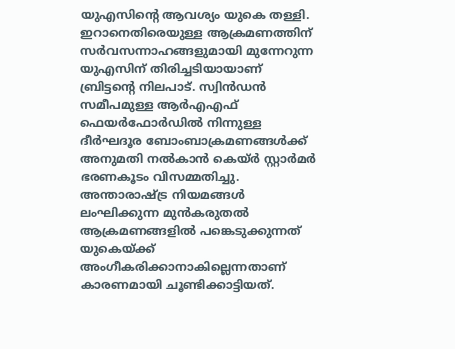യുഎസിന്റെ ആവശ്യം യുകെ തള്ളി. ഇറാനെതിരെയുള്ള ആക്രമണത്തിന് സര്‍വസന്നാഹങ്ങളുമായി മുന്നേറുന്ന യുഎസിന് തിരിച്ചടിയായാണ് ബ്രിട്ടന്റെ നിലപാട്. സ്വിന്‍ഡന്‍ സമീപമുള്ള ആര്‍എഎഫ് ഫെയര്‍ഫോര്‍ഡില്‍ നിന്നുള്ള ദീര്‍ഘദൂര ബോംബാക്രമണങ്ങള്‍ക്ക് അനുമതി നല്‍കാന്‍ കെയ്ര്‍ സ്റ്റാര്‍മര്‍ ഭരണകൂടം വിസമ്മതിച്ചു. അന്താരാഷ്ട്ര നിയമങ്ങള്‍ ലംഘിക്കുന്ന മുന്‍കരുതല്‍ ആക്രമണങ്ങളില്‍ പങ്കെടുക്കുന്നത് യുകെയ്ക്ക് അംഗീകരിക്കാനാകില്ലെന്നതാണ് കാരണമായി ചൂണ്ടിക്കാട്ടിയത്.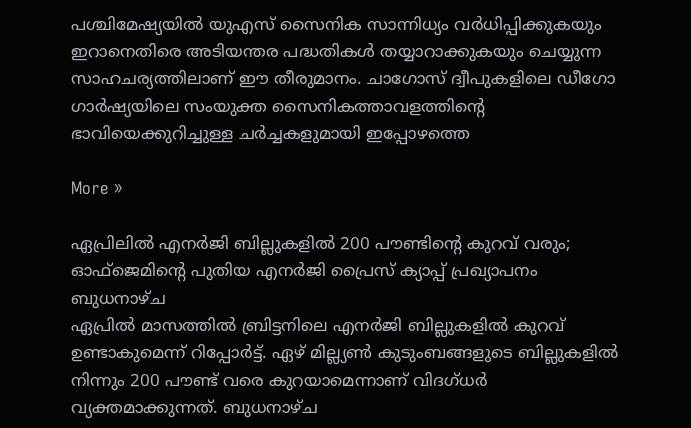പശ്ചിമേഷ്യയില്‍ യുഎസ് സൈനിക സാന്നിധ്യം വര്‍ധിപ്പിക്കുകയും ഇറാനെതിരെ അടിയന്തര പദ്ധതികള്‍ തയ്യാറാക്കുകയും ചെയ്യുന്ന സാഹചര്യത്തിലാണ് ഈ തീരുമാനം. ചാഗോസ് ദ്വീപുകളിലെ ഡീഗോ ഗാര്‍ഷ്യയിലെ സംയുക്ത സൈനികത്താവളത്തിന്റെ ഭാവിയെക്കുറിച്ചുള്ള ചര്‍ച്ചകളുമായി ഇപ്പോഴത്തെ

More »

ഏപ്രിലില്‍ എനര്‍ജി ബില്ലുകളില്‍ 200 പൗണ്ടിന്റെ കുറവ് വരും; ഓഫ്‌ജെമിന്റെ പുതിയ എനര്‍ജി പ്രൈസ് ക്യാപ്പ് പ്രഖ്യാപനം ബുധനാഴ്ച
ഏപ്രില്‍ മാസത്തില്‍ ബ്രിട്ടനിലെ എനര്‍ജി ബില്ലുകളില്‍ കുറവ് ഉണ്ടാകുമെന്ന് റിപ്പോര്‍ട്ട്. ഏഴ് മില്ല്യണ്‍ കുടുംബങ്ങളുടെ ബില്ലുകളില്‍ നിന്നും 200 പൗണ്ട് വരെ കുറയാമെന്നാണ് വിദഗ്ധര്‍ വ്യക്തമാക്കുന്നത്. ബുധനാഴ്ച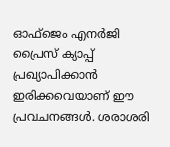ഓഫ്‌ജെം എനര്‍ജി പ്രൈസ് ക്യാപ്പ് പ്രഖ്യാപിക്കാന്‍ ഇരിക്കവെയാണ് ഈ പ്രവചനങ്ങള്‍. ശരാശരി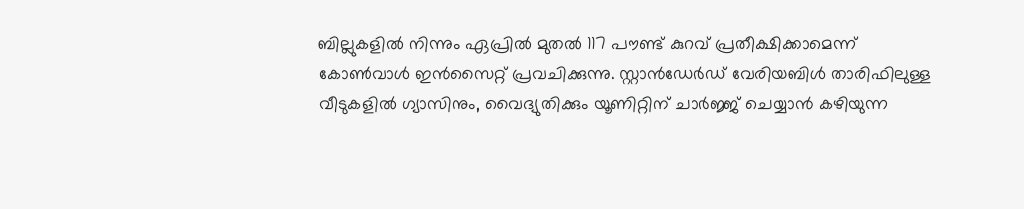ബില്ലുകളില്‍ നിന്നും ഏപ്രില്‍ മുതല്‍ 117 പൗണ്ട് കുറവ് പ്രതീക്ഷിക്കാമെന്ന് കോണ്‍വാള്‍ ഇന്‍സൈറ്റ് പ്രവചിക്കുന്നു. സ്റ്റാന്‍ഡേര്‍ഡ് വേരിയബിള്‍ താരിഫിലുള്ള വീടുകളില്‍ ഗ്യാസിനും, വൈദ്യുതിക്കും യൂണിറ്റിന് ചാര്‍ജ്ജ് ചെയ്യാന്‍ കഴിയുന്ന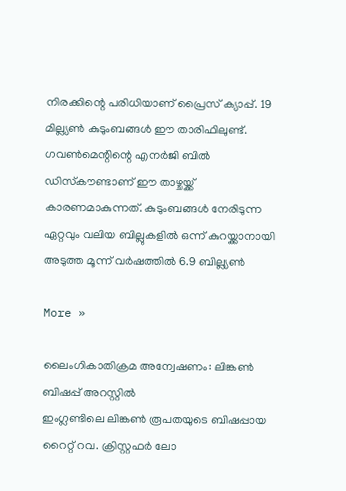നിരക്കിന്റെ പരിധിയാണ് പ്രൈസ് ക്യാപ്പ്. 19 മില്ല്യണ്‍ കുടുംബങ്ങള്‍ ഈ താരിഫിലുണ്ട്. ഗവണ്‍മെന്റിന്റെ എനര്‍ജി ബില്‍ ഡിസ്‌കൗണ്ടാണ് ഈ താഴ്ചയ്ക്ക് കാരണമാകുന്നത്. കുടുംബങ്ങള്‍ നേരിടുന്ന ഏറ്റവും വലിയ ബില്ലുകളില്‍ ഒന്ന് കുറയ്ക്കാനായി അടുത്ത മൂന്ന് വര്‍ഷത്തില്‍ 6.9 ബില്ല്യണ്‍

More »

ലൈംഗികാതിക്രമ അന്വേഷണം: ലിങ്കണ്‍ ബിഷപ്പ് അറസ്റ്റില്‍
ഇംഗ്ലണ്ടിലെ ലിങ്കണ്‍ രൂപതയുടെ ബിഷപ്പായ റൈറ്റ് റവ. ക്രിസ്റ്റഫര്‍ ലോ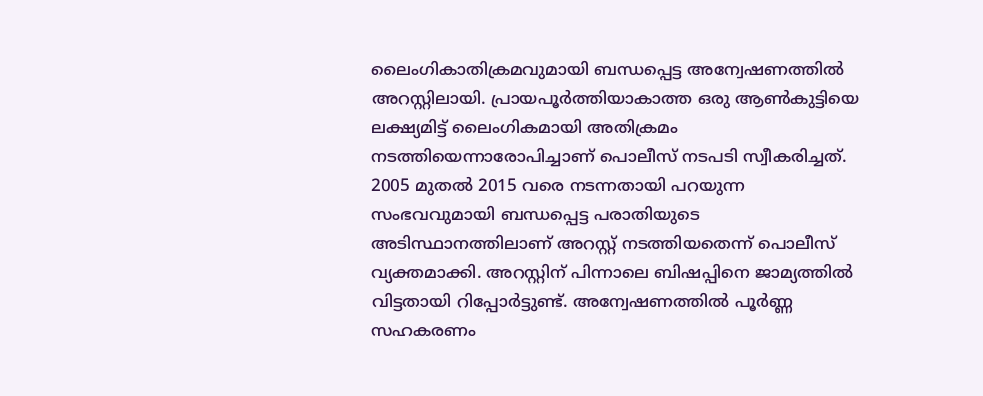ലൈംഗികാതിക്രമവുമായി ബന്ധപ്പെട്ട അന്വേഷണത്തില്‍ അറസ്റ്റിലായി. പ്രായപൂര്‍ത്തിയാകാത്ത ഒരു ആണ്‍കുട്ടിയെ ലക്ഷ്യമിട്ട് ലൈംഗികമായി അതിക്രമം നടത്തിയെന്നാരോപിച്ചാണ് പൊലീസ് നടപടി സ്വീകരിച്ചത്. 2005 മുതല്‍ 2015 വരെ നടന്നതായി പറയുന്ന സംഭവവുമായി ബന്ധപ്പെട്ട പരാതിയുടെ അടിസ്ഥാനത്തിലാണ് അറസ്റ്റ് നടത്തിയതെന്ന് പൊലീസ് വ്യക്തമാക്കി. അറസ്റ്റിന് പിന്നാലെ ബിഷപ്പിനെ ജാമ്യത്തില്‍ വിട്ടതായി റിപ്പോര്‍ട്ടുണ്ട്. അന്വേഷണത്തില്‍ പൂര്‍ണ്ണ സഹകരണം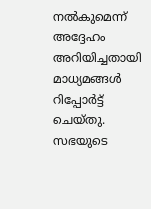നല്‍കുമെന്ന് അദ്ദേഹം അറിയിച്ചതായി മാധ്യമങ്ങള്‍ റിപ്പോര്‍ട്ട് ചെയ്തു. സഭയുടെ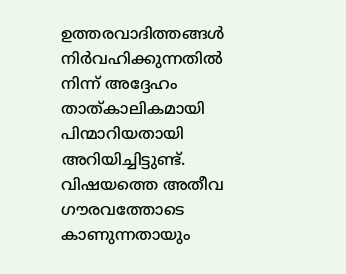ഉത്തരവാദിത്തങ്ങള്‍ നിര്‍വഹിക്കുന്നതില്‍ നിന്ന് അദ്ദേഹം താത്കാലികമായി പിന്മാറിയതായി അറിയിച്ചിട്ടുണ്ട്. വിഷയത്തെ അതീവ ഗൗരവത്തോടെ കാണുന്നതായും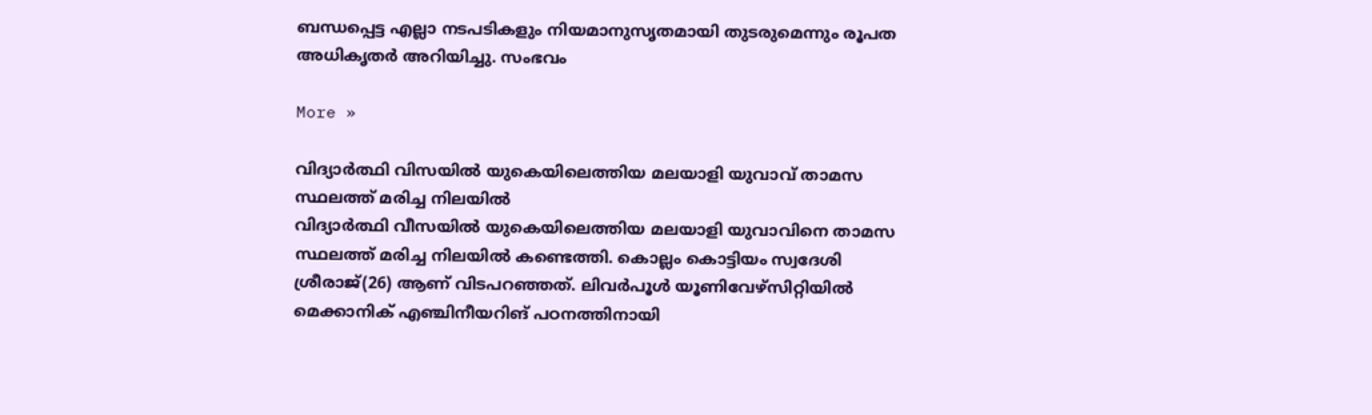ബന്ധപ്പെട്ട എല്ലാ നടപടികളും നിയമാനുസൃതമായി തുടരുമെന്നും രൂപത അധികൃതര്‍ അറിയിച്ചു. സംഭവം

More »

വിദ്യാര്‍ത്ഥി വിസയില്‍ യുകെയിലെത്തിയ മലയാളി യുവാവ് താമസ സ്ഥലത്ത് മരിച്ച നിലയില്‍
വിദ്യാര്‍ത്ഥി വീസയില്‍ യുകെയിലെത്തിയ മലയാളി യുവാവിനെ താമസ സ്ഥലത്ത് മരിച്ച നിലയില്‍ കണ്ടെത്തി. കൊല്ലം കൊട്ടിയം സ്വദേശി ശ്രീരാജ്(26) ആണ് വിടപറഞ്ഞത്. ലിവര്‍പൂള്‍ യൂണിവേഴ്‌സിറ്റിയില്‍ മെക്കാനിക് എഞ്ചിനീയറിങ് പഠനത്തിനായി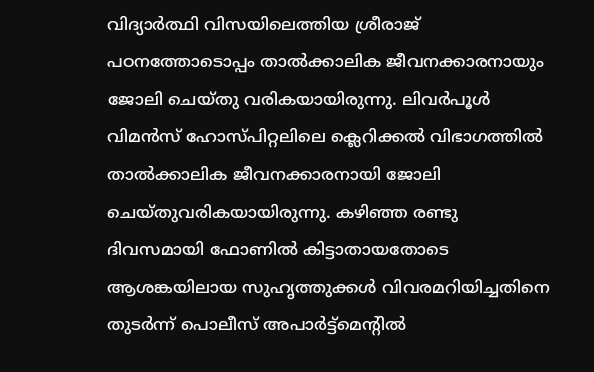വിദ്യാര്‍ത്ഥി വിസയിലെത്തിയ ശ്രീരാജ് പഠനത്തോടൊപ്പം താല്‍ക്കാലിക ജീവനക്കാരനായും ജോലി ചെയ്തു വരികയായിരുന്നു. ലിവര്‍പൂള്‍ വിമന്‍സ് ഹോസ്പിറ്റലിലെ ക്ലെറിക്കല്‍ വിഭാഗത്തില്‍ താല്‍ക്കാലിക ജീവനക്കാരനായി ജോലി ചെയ്തുവരികയായിരുന്നു. കഴിഞ്ഞ രണ്ടു ദിവസമായി ഫോണില്‍ കിട്ടാതായതോടെ ആശങ്കയിലായ സുഹൃത്തുക്കള്‍ വിവരമറിയിച്ചതിനെ തുടര്‍ന്ന് പൊലീസ് അപാര്‍ട്ട്‌മെന്റില്‍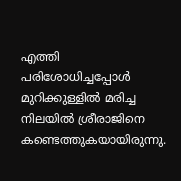എത്തി പരിശോധിച്ചപ്പോള്‍ മുറിക്കുള്ളില്‍ മരിച്ച നിലയില്‍ ശ്രീരാജിനെ കണ്ടെത്തുകയായിരുന്നു.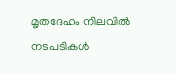മൃതദേഹം നിലവില്‍ നടപടികള്‍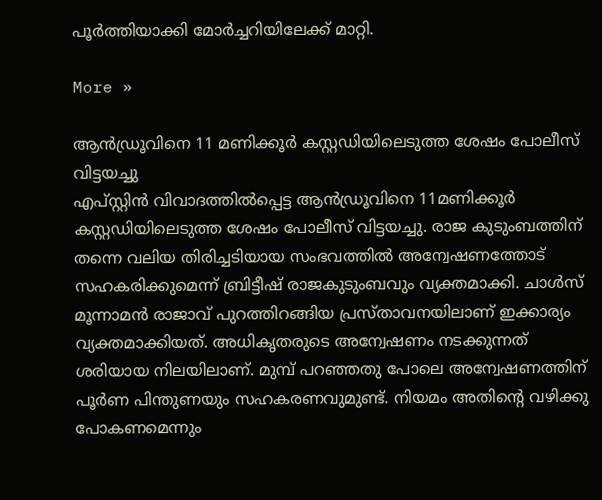പൂര്‍ത്തിയാക്കി മോര്‍ച്ചറിയിലേക്ക് മാറ്റി.

More »

ആന്‍ഡ്രൂവിനെ 11 മണിക്കൂര്‍ കസ്റ്റഡിയിലെടുത്ത ശേഷം പോലീസ് വിട്ടയച്ചു
എപ്‌സ്റ്റിന്‍ വിവാദത്തില്‍പ്പെട്ട ആന്‍ഡ്രൂവിനെ 11മണിക്കൂര്‍ കസ്റ്റഡിയിലെടുത്ത ശേഷം പോലീസ് വിട്ടയച്ചു. രാജ കുടുംബത്തിന് തന്നെ വലിയ തിരിച്ചടിയായ സംഭവത്തില്‍ അന്വേഷണത്തോട് സഹകരിക്കുമെന്ന് ബ്രിട്ടീഷ് രാജകുടുംബവും വ്യക്തമാക്കി. ചാള്‍സ് മൂന്നാമന്‍ രാജാവ് പുറത്തിറങ്ങിയ പ്രസ്താവനയിലാണ് ഇക്കാര്യം വ്യക്തമാക്കിയത്. അധികൃതരുടെ അന്വേഷണം നടക്കുന്നത് ശരിയായ നിലയിലാണ്. മുമ്പ് പറഞ്ഞതു പോലെ അന്വേഷണത്തിന് പൂര്‍ണ പിന്തുണയും സഹകരണവുമുണ്ട്. നിയമം അതിന്റെ വഴിക്കു പോകണമെന്നും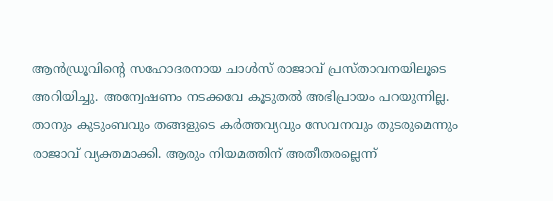ആന്‍ഡ്രൂവിന്റെ സഹോദരനായ ചാള്‍സ് രാജാവ് പ്രസ്താവനയിലൂടെ അറിയിച്ചു. അന്വേഷണം നടക്കവേ കൂടുതല്‍ അഭിപ്രായം പറയുന്നില്ല. താനും കുടുംബവും തങ്ങളുടെ കര്‍ത്തവ്യവും സേവനവും തുടരുമെന്നും രാജാവ് വ്യക്തമാക്കി. ആരും നിയമത്തിന് അതീതരല്ലെന്ന്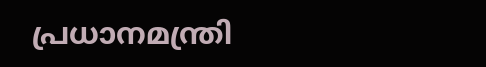പ്രധാനമന്ത്രി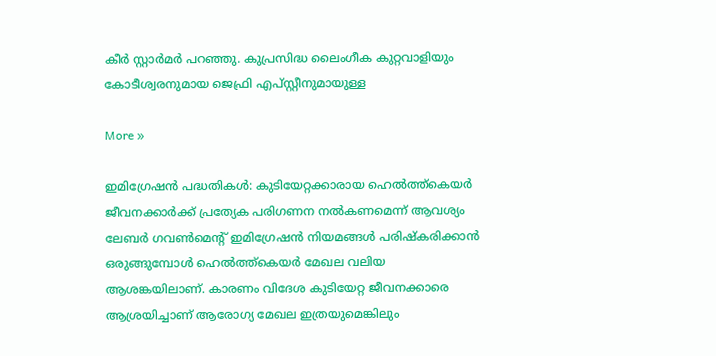കീര്‍ സ്റ്റാര്‍മര്‍ പറഞ്ഞു. കുപ്രസിദ്ധ ലൈംഗീക കുറ്റവാളിയും കോടീശ്വരനുമായ ജെഫ്രി എപ്സ്റ്റീനുമായുള്ള

More »

ഇമിഗ്രേഷന്‍ പദ്ധതികള്‍: കുടിയേറ്റക്കാരായ ഹെല്‍ത്ത്‌കെയര്‍ ജീവനക്കാര്‍ക്ക് പ്രത്യേക പരിഗണന നല്‍കണമെന്ന് ആവശ്യം
ലേബര്‍ ഗവണ്‍മെന്റ് ഇമിഗ്രേഷന്‍ നിയമങ്ങള്‍ പരിഷ്‌കരിക്കാന്‍ ഒരുങ്ങുമ്പോള്‍ ഹെല്‍ത്ത്‌കെയര്‍ മേഖല വലിയ ആശങ്കയിലാണ്. കാരണം വിദേശ കുടിയേറ്റ ജീവനക്കാരെ ആശ്രയിച്ചാണ് ആരോഗ്യ മേഖല ഇത്രയുമെങ്കിലും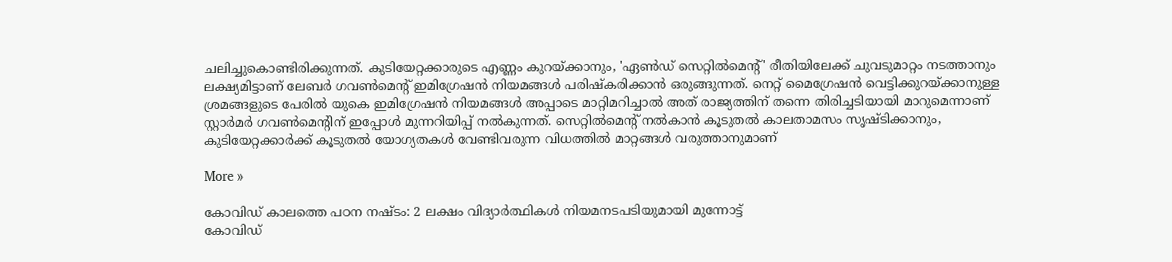ചലിച്ചുകൊണ്ടിരിക്കുന്നത്. കുടിയേറ്റക്കാരുടെ എണ്ണം കുറയ്ക്കാനും, 'ഏണ്‍ഡ് സെറ്റില്‍മെന്റ്' രീതിയിലേക്ക് ചുവടുമാറ്റം നടത്താനും ലക്ഷ്യമിട്ടാണ് ലേബര്‍ ഗവണ്‍മെന്റ് ഇമിഗ്രേഷന്‍ നിയമങ്ങള്‍ പരിഷ്‌കരിക്കാന്‍ ഒരുങ്ങുന്നത്. നെറ്റ് മൈഗ്രേഷന്‍ വെട്ടിക്കുറയ്ക്കാനുള്ള ശ്രമങ്ങളുടെ പേരില്‍ യുകെ ഇമിഗ്രേഷന്‍ നിയമങ്ങള്‍ അപ്പാടെ മാറ്റിമറിച്ചാല്‍ അത് രാജ്യത്തിന് തന്നെ തിരിച്ചടിയായി മാറുമെന്നാണ് സ്റ്റാര്‍മര്‍ ഗവണ്‍മെന്റിന് ഇപ്പോള്‍ മുന്നറിയിപ്പ് നല്‍കുന്നത്. സെറ്റില്‍മെന്റ് നല്‍കാന്‍ കൂടുതല്‍ കാലതാമസം സൃഷ്ടിക്കാനും, കുടിയേറ്റക്കാര്‍ക്ക് കൂടുതല്‍ യോഗ്യതകള്‍ വേണ്ടിവരുന്ന വിധത്തില്‍ മാറ്റങ്ങള്‍ വരുത്താനുമാണ്

More »

കോവിഡ് കാലത്തെ പഠന നഷ്ടം: 2 ലക്ഷം വിദ്യാര്‍ത്ഥികള്‍ നിയമനടപടിയുമായി മുന്നോട്ട്
കോവിഡ്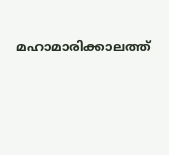മഹാമാരിക്കാലത്ത്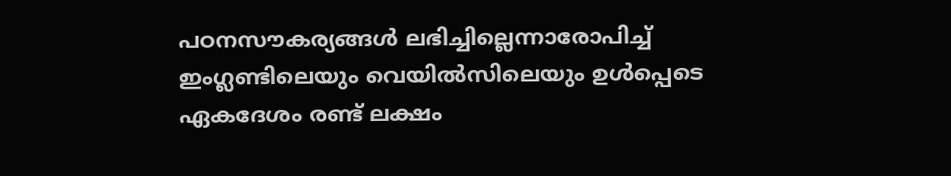പഠനസൗകര്യങ്ങള്‍ ലഭിച്ചില്ലെന്നാരോപിച്ച് ഇംഗ്ലണ്ടിലെയും വെയില്‍സിലെയും ഉള്‍പ്പെടെ ഏകദേശം രണ്ട് ലക്ഷം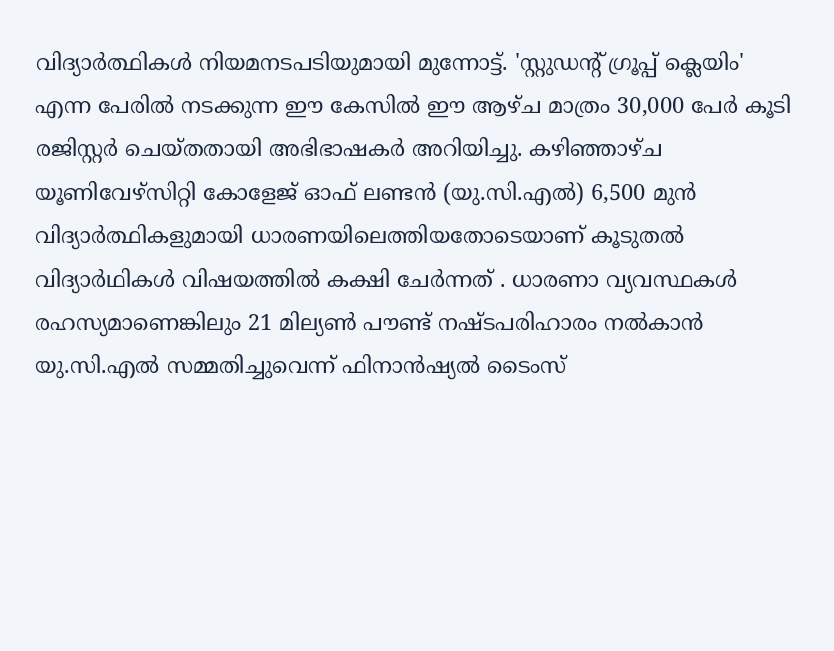വിദ്യാര്‍ത്ഥികള്‍ നിയമനടപടിയുമായി മുന്നോട്ട്. 'സ്റ്റുഡന്റ് ഗ്രൂപ്പ് ക്ലെയിം' എന്ന പേരില്‍ നടക്കുന്ന ഈ കേസില്‍ ഈ ആഴ്ച മാത്രം 30,000 പേര്‍ കൂടി രജിസ്റ്റര്‍ ചെയ്തതായി അഭിഭാഷകര്‍ അറിയിച്ചു. കഴിഞ്ഞാഴ്ച യൂണിവേഴ്സിറ്റി കോളേജ് ഓഫ് ലണ്ടന്‍ (യു.സി.എല്‍) 6,500 മുന്‍ വിദ്യാര്‍ത്ഥികളുമായി ധാരണയിലെത്തിയതോടെയാണ് കൂടുതല്‍ വിദ്യാര്‍ഥികള്‍ വിഷയത്തില്‍ കക്ഷി ചേര്‍ന്നത് . ധാരണാ വ്യവസ്ഥകള്‍ രഹസ്യമാണെങ്കിലും 21 മില്യണ്‍ പൗണ്ട് നഷ്ടപരിഹാരം നല്‍കാന്‍ യു.സി.എല്‍ സമ്മതിച്ചുവെന്ന് ഫിനാന്‍ഷ്യല്‍ ടൈംസ്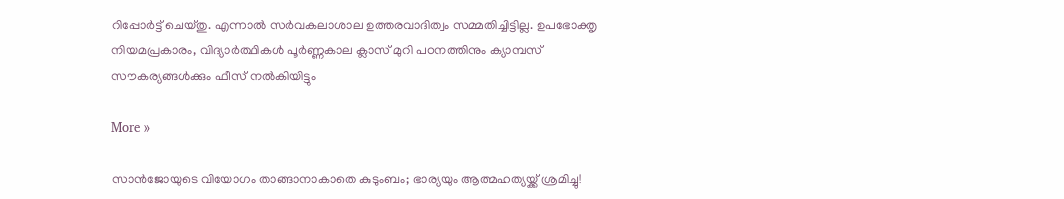റിപ്പോര്‍ട്ട് ചെയ്തു. എന്നാല്‍ സര്‍വകലാശാല ഉത്തരവാദിത്വം സമ്മതിച്ചിട്ടില്ല. ഉപഭോക്തൃ നിയമപ്രകാരം, വിദ്യാര്‍ത്ഥികള്‍ പൂര്‍ണ്ണകാല ക്ലാസ് മുറി പഠനത്തിനും ക്യാമ്പസ് സൗകര്യങ്ങള്‍ക്കും ഫീസ് നല്‍കിയിട്ടും

More »

സാന്‍ജോയുടെ വിയോഗം താങ്ങാനാകാതെ കുടുംബം; ഭാര്യയും ആത്മഹത്യയ്ക്ക് ശ്രമിച്ചു!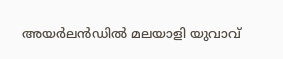അയര്‍ലന്‍ഡില്‍ മലയാളി യുവാവ്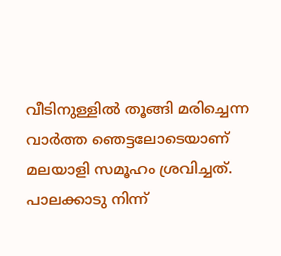വീടിനുള്ളില്‍ തൂങ്ങി മരിച്ചെന്ന വാര്‍ത്ത ഞെട്ടലോടെയാണ് മലയാളി സമൂഹം ശ്രവിച്ചത്. പാലക്കാടു നിന്ന്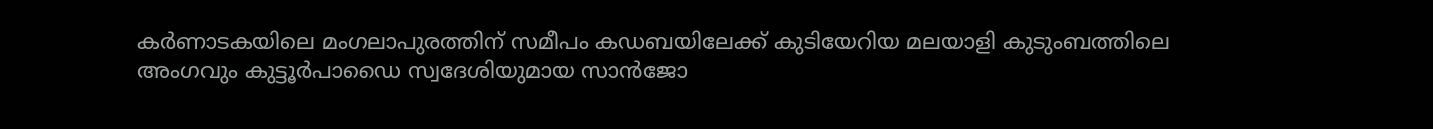കര്‍ണാടകയിലെ മംഗലാപുരത്തിന് സമീപം കഡബയിലേക്ക് കുടിയേറിയ മലയാളി കുടുംബത്തിലെ അംഗവും കുട്ടൂര്‍പാഡൈ സ്വദേശിയുമായ സാന്‍ജോ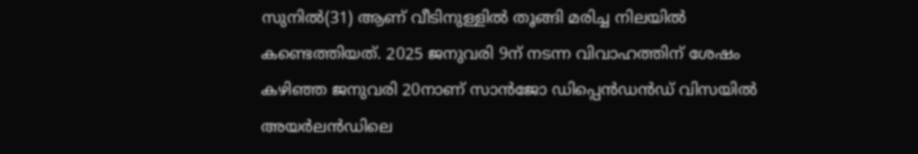സുനില്‍(31) ആണ് വീടിനുള്ളില്‍ തൂങ്ങി മരിച്ച നിലയില്‍ കണ്ടെത്തിയത്. 2025 ജനുവരി 9ന് നടന്ന വിവാഹത്തിന് ശേഷം കഴിഞ്ഞ ജനുവരി 20നാണ് സാന്‍ജോ ഡിപ്പെന്‍ഡന്‍ഡ് വിസയില്‍ അയര്‍ലന്‍ഡിലെ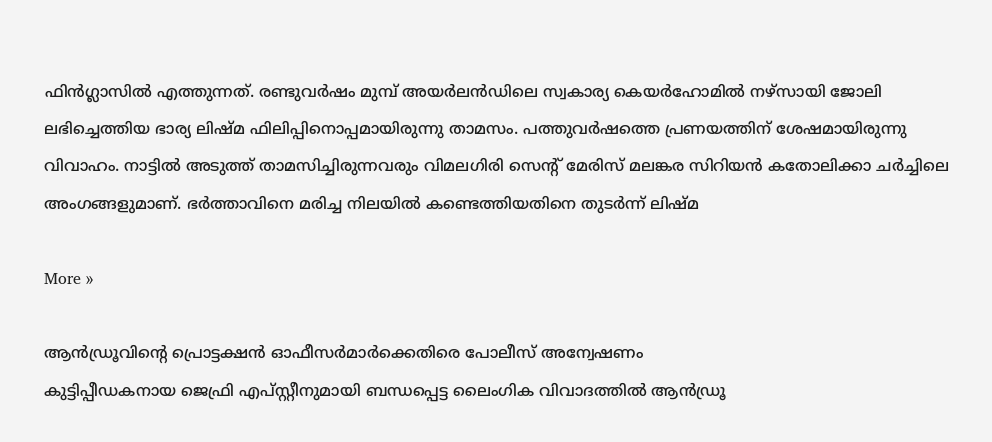ഫിന്‍ഗ്ലാസില്‍ എത്തുന്നത്. രണ്ടുവര്‍ഷം മുമ്പ് അയര്‍ലന്‍ഡിലെ സ്വകാര്യ കെയര്‍ഹോമില്‍ നഴ്‌സായി ജോലി ലഭിച്ചെത്തിയ ഭാര്യ ലിഷ്മ ഫിലിപ്പിനൊപ്പമായിരുന്നു താമസം. പത്തുവര്‍ഷത്തെ പ്രണയത്തിന് ശേഷമായിരുന്നു വിവാഹം. നാട്ടില്‍ അടുത്ത് താമസിച്ചിരുന്നവരും വിമലഗിരി സെന്റ് മേരിസ് മലങ്കര സിറിയന്‍ കതോലിക്കാ ചര്‍ച്ചിലെ അംഗങ്ങളുമാണ്. ഭര്‍ത്താവിനെ മരിച്ച നിലയില്‍ കണ്ടെത്തിയതിനെ തുടര്‍ന്ന് ലിഷ്മ

More »

ആന്‍ഡ്രൂവിന്റെ പ്രൊട്ടക്ഷന്‍ ഓഫീസര്‍മാര്‍ക്കെതിരെ പോലീസ് അന്വേഷണം
കുട്ടിപ്പീഡകനായ ജെഫ്രി എപ്സ്റ്റീനുമായി ബന്ധപ്പെട്ട ലൈംഗിക വിവാദത്തില്‍ ആന്‍ഡ്രൂ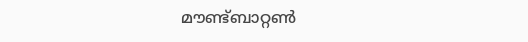മൗണ്ട്ബാറ്റണ്‍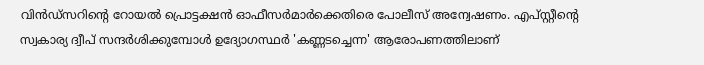വിന്‍ഡ്‌സറിന്റെ റോയല്‍ പ്രൊട്ടക്ഷന്‍ ഓഫീസര്‍മാര്‍ക്കെതിരെ പോലീസ് അന്വേഷണം. എപ്സ്റ്റീന്റെ സ്വകാര്യ ദ്വീപ് സന്ദര്‍ശിക്കുമ്പോള്‍ ഉദ്യോഗസ്ഥര്‍ 'കണ്ണടച്ചെന്ന' ആരോപണത്തിലാണ്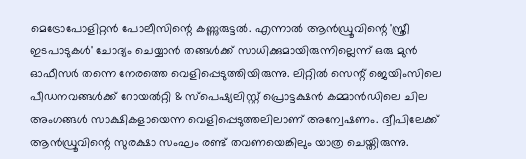മെട്രോപോളിറ്റന്‍ പോലീസിന്റെ കണ്ണുരുട്ടല്‍. എന്നാല്‍ ആന്‍ഡ്രൂവിന്റെ 'സ്ത്രീ ഇടപാടുകള്‍' ചോദ്യം ചെയ്യാന്‍ തങ്ങള്‍ക്ക് സാധിക്കുമായിരുന്നില്ലെന്ന് ഒരു മുന്‍ ഓഫീസര്‍ തന്നെ നേരത്തെ വെളിപ്പെടുത്തിയിരുന്നു. ലിറ്റില്‍ സെന്റ് ജെയിംസിലെ പീഡനവങ്ങള്‍ക്ക് റോയല്‍റ്റി & സ്‌പെഷ്യലിസ്റ്റ് പ്രൊട്ടക്ഷന്‍ കമ്മാന്‍ഡിലെ ചില അംഗങ്ങള്‍ സാക്ഷികളായെന്ന വെളിപ്പെടുത്തലിലാണ് അന്വേഷണം. ദ്വീപിലേക്ക് ആന്‍ഡ്രൂവിന്റെ സുരക്ഷാ സംഘം രണ്ട് തവണയെങ്കിലും യാത്ര ചെയ്തിരുന്നു.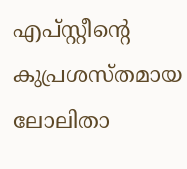എപ്സ്റ്റീന്റെ കുപ്രശസ്തമായ ലോലിതാ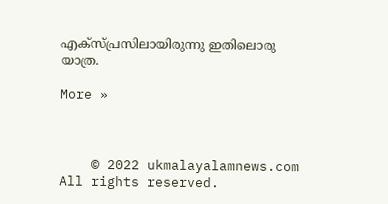എക്‌സ്പ്രസിലായിരുന്നു ഇതിലൊരു യാത്ര.

More »



    © 2022 ukmalayalamnews.com All rights reserved.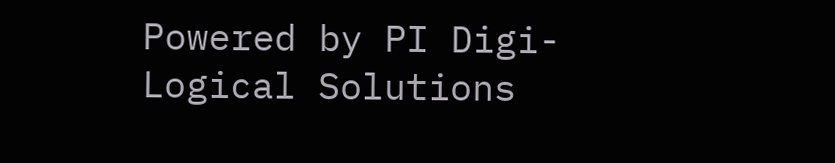Powered by PI Digi-Logical Solutions